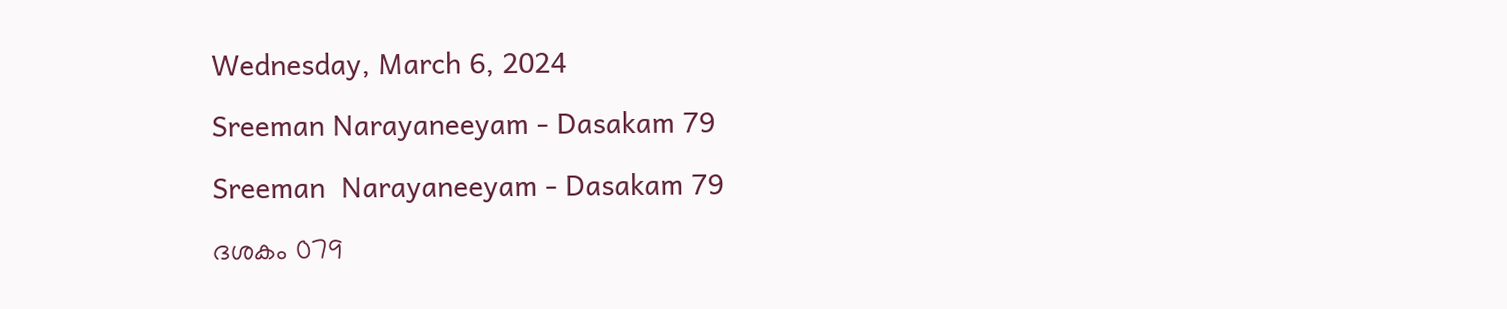Wednesday, March 6, 2024

Sreeman Narayaneeyam - Dasakam 79

Sreeman  Narayaneeyam - Dasakam 79

ദശകം 079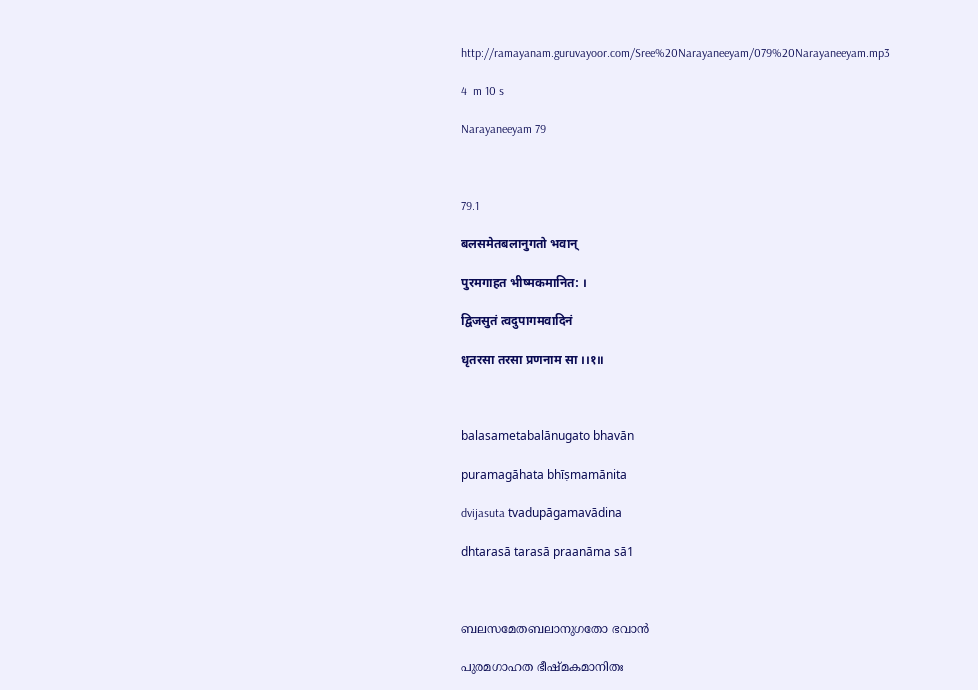http://ramayanam.guruvayoor.com/Sree%20Narayaneeyam/079%20Narayaneeyam.mp3

4  m 10 s

Narayaneeyam 79



79.1

बलसमेतबलानुगतो भवान्

पुरमगाहत भीष्मकमानित: ।

द्विजसुतं त्वदुपागमवादिनं

धृतरसा तरसा प्रणनाम सा ।।१॥



balasametabalānugato bhavān

puramagāhata bhīṣmamānita

dvijasuta tvadupāgamavādina

dhtarasā tarasā praanāma sā1



ബലസമേതബലാനുഗതോ ഭവാൻ

പുരമഗാഹത ഭീഷ്മകമാനിതഃ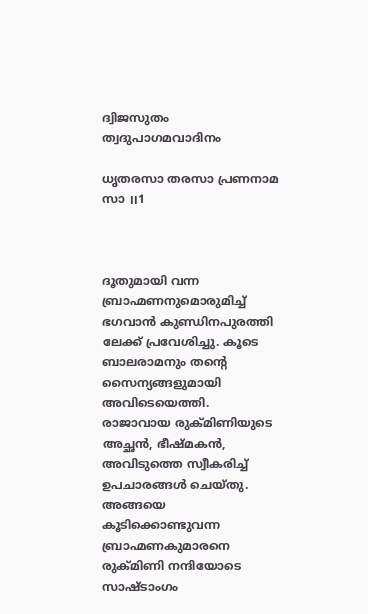ദ്വിജസുതം ത്വദുപാഗമവാദിനം

ധൃതരസാ തരസാ പ്രണനാമ സാ ।।1



ദൂതുമായി വന്ന ബ്രാഹ്മണനുമൊരുമിച്ച് ഭഗവാൻ കുണ്ഡിനപുരത്തി ലേക്ക് പ്രവേശിച്ചു. കൂടെ ബാലരാമനും തന്റെ സൈന്യങ്ങളുമായി അവിടെയെത്തി. രാജാവായ രുക്മിണിയുടെ അച്ഛൻ, ഭീഷ്മകൻ, അവിടുത്തെ സ്വീകരിച്ച് ഉപചാരങ്ങൾ ചെയ്തു. അങ്ങയെ കൂടിക്കൊണ്ടുവന്ന ബ്രാഹ്മണകുമാരനെ രുക്മിണി നന്ദിയോടെ സാഷ്ടാംഗം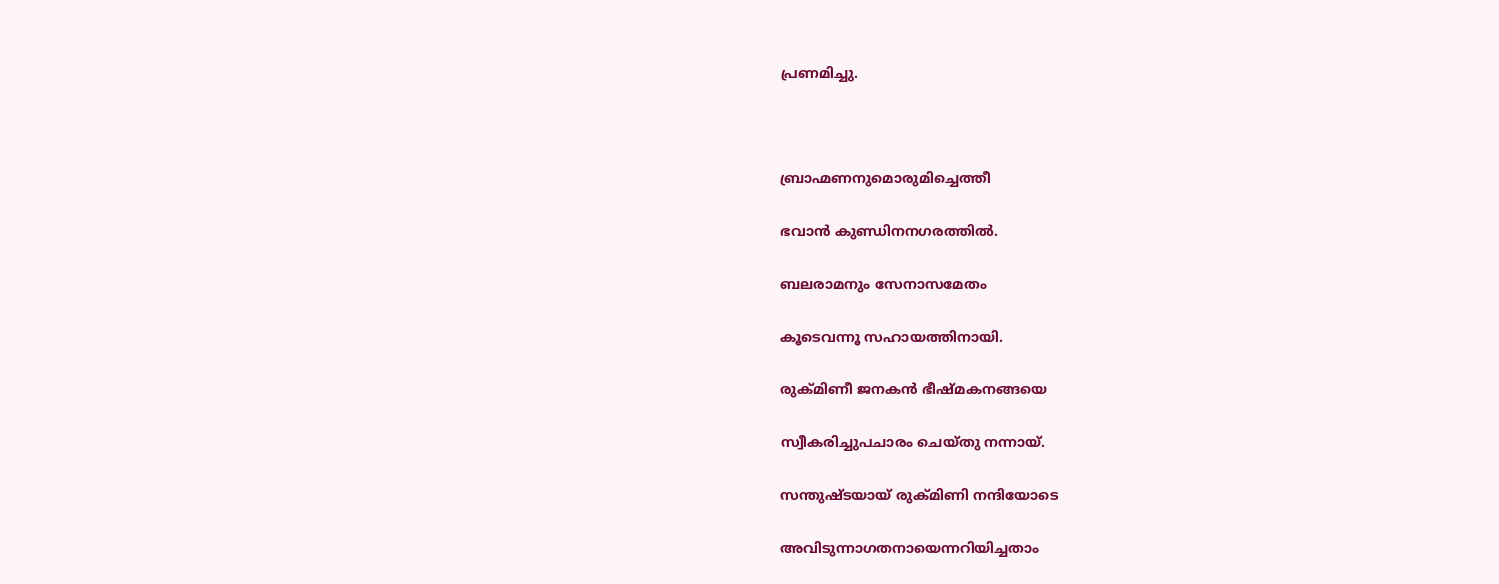പ്രണമിച്ചു.



ബ്രാഹ്മണനുമൊരുമിച്ചെത്തീ

ഭവാൻ കുണ്ഡിനനഗരത്തിൽ.

ബലരാമനും സേനാസമേതം

കൂടെവന്നൂ സഹായത്തിനായി.

രുക്മിണീ ജനകൻ ഭീഷ്മകനങ്ങയെ

സ്വീകരിച്ചുപചാരം ചെയ്തു നന്നായ്.

സന്തുഷ്ടയായ് രുക്മിണി നന്ദിയോടെ

അവിടുന്നാഗതനായെന്നറിയിച്ചതാം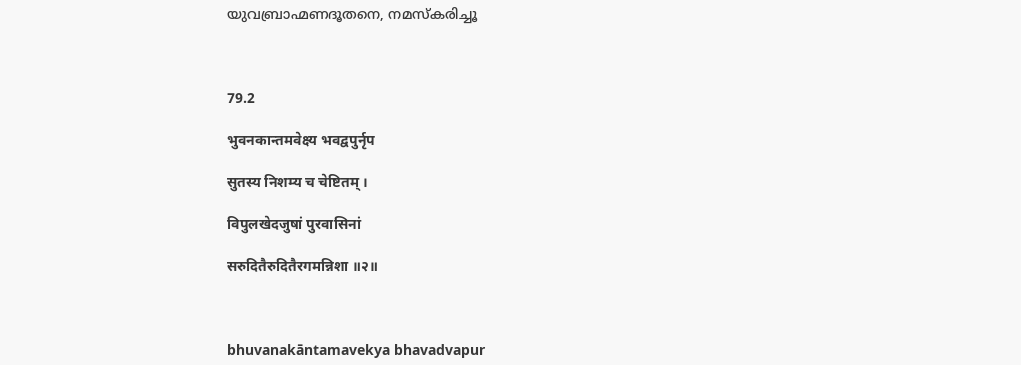യുവബ്രാഹ്മണദൂതനെ, നമസ്കരിച്ചൂ



79.2

भुवनकान्तमवेक्ष्य भवद्वपुर्नृप

सुतस्य निशम्य च चेष्टितम् ।

विपुलखेदजुषां पुरवासिनां

सरुदितैरुदितैरगमन्निशा ॥२॥



bhuvanakāntamavekya bhavadvapur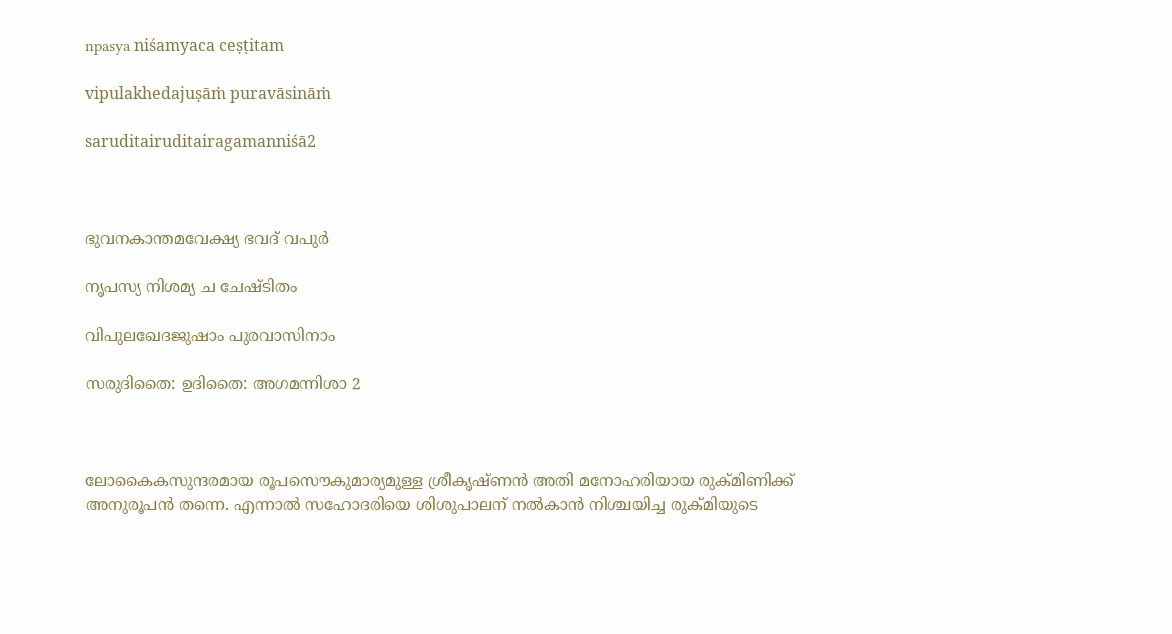npasya niśamyaca ceṣṭitam

vipulakhedajuṣāṁ puravāsināṁ

saruditairuditairagamanniśā2



ഭുവനകാന്തമവേക്ഷ്യ ഭവദ് വപുർ

നൃപസ്യ നിശമ്യ ച ചേഷ്ടിതം

വിപുലഖേദജുഷാം പുരവാസിനാം

സരുദിതൈ: ഉദിതൈ: അഗമന്നിശാ 2



ലോകൈകസുന്ദരമായ രൂപസൌകുമാര്യമുള്ള ശ്രീകൃഷ്ണൻ അതി മനോഹരിയായ രുക്മിണിക്ക് അനുരൂപൻ തന്നെ. എന്നാൽ സഹോദരിയെ ശിശുപാലന് നൽകാൻ നിശ്ചയിച്ച രുക്മിയുടെ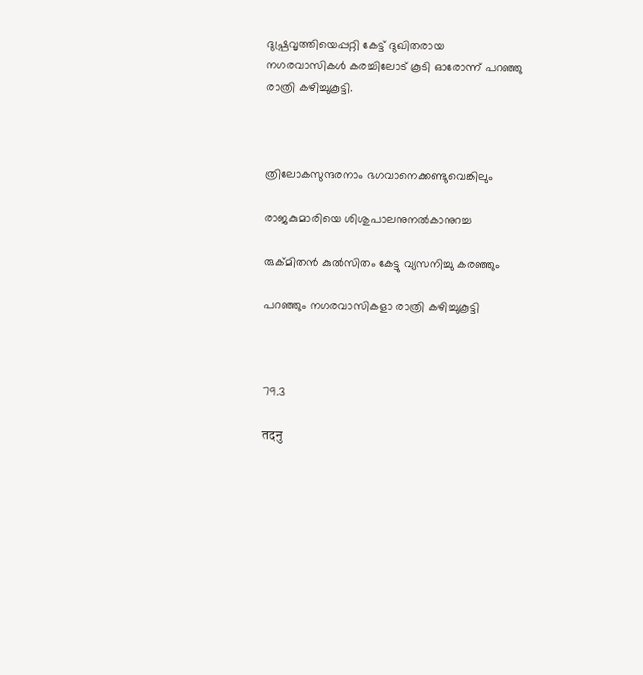ദുഷ്പ്രവൃത്തിയെപ്പറ്റി കേട്ട് ദുഖിതരായ നഗരവാസികൾ കരച്ചിലോട് കൂടി ഓരോന്ന് പറഞ്ഞു രാത്രി കഴിച്ചുകൂട്ടി.



ത്രിലോകസുന്ദരനാം ഭഗവാനെക്കണ്ടുവെങ്കിലും

രാജകുമാരിയെ ശിശുപാലനുനൽകാനുറച്ച

രുക്മിതൻ കുൽസിതം കേട്ടു വ്യസനിച്ചു കരഞ്ഞും

പറഞ്ഞും നഗരവാസികളാ രാത്രി കഴിച്ചുകൂട്ടി



79.3

तदनु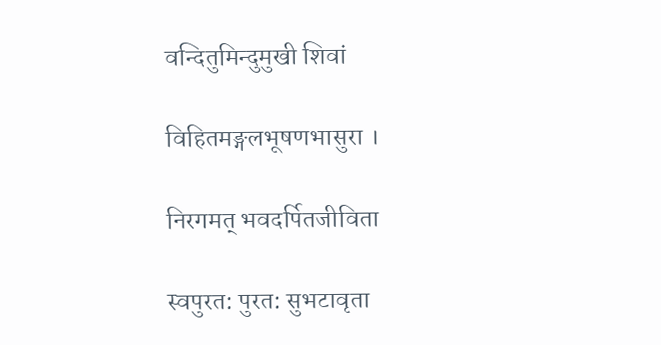वन्दितुमिन्दुमुखी शिवां

विहितमङ्गलभूषणभासुरा ।

निरगमत् भवदर्पितजीविता

स्वपुरत: पुरत: सुभटावृता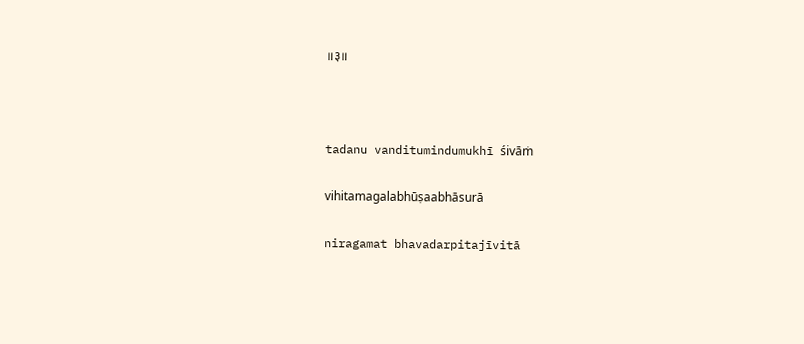॥३॥



tadanu vanditumindumukhī śivāṁ

vihitamagalabhūṣaabhāsurā

niragamat bhavadarpitajīvitā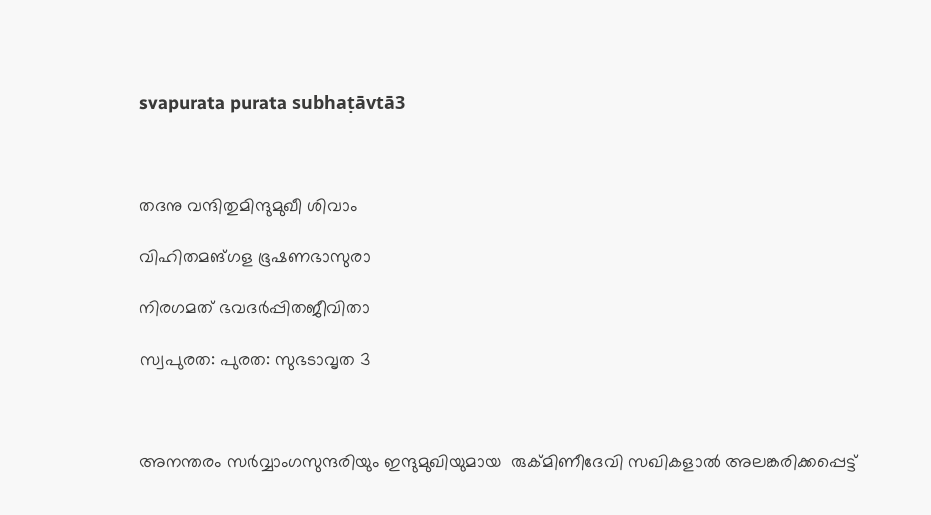svapurata purata subhaṭāvtā3



തദനു വന്ദിതുമിന്ദുമുഖീ ശിവാം

വിഹിതമങ്ഗള ഭൂഷണഭാസുരാ

നിരഗമത് ഭവദർപ്പിതജീവിതാ

സ്വപുരത: പുരത: സുഭടാവൃത 3



അനന്തരം സർവ്വാംഗസുന്ദരിയും ഇന്ദുമുഖിയുമായ  രുക്മിണീദേവി സഖികളാൽ അലങ്കരിക്കപ്പെട്ട്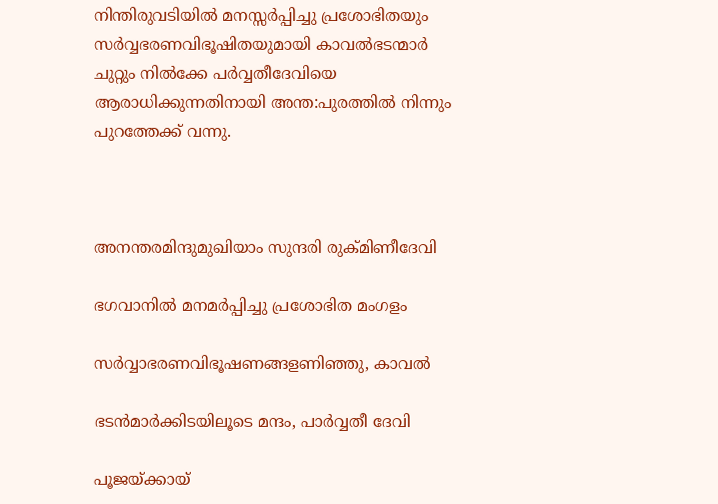നിന്തിരുവടിയിൽ മനസ്സർപ്പിച്ചു പ്രശോഭിതയും   സർവ്വഭരണവിഭൂഷിതയുമായി കാവൽഭടന്മാർ ചുറ്റും നിൽക്കേ പർവ്വതീദേവിയെ ആരാധിക്കുന്നതിനായി അന്ത:പുരത്തിൽ നിന്നും പുറത്തേക്ക് വന്നു.



അനന്തരമിന്ദുമുഖിയാം സുന്ദരി രുക്മിണീദേവി

ഭഗവാനിൽ മനമർപ്പിച്ചു പ്രശോഭിത മംഗളം

സർവ്വാഭരണവിഭൂഷണങ്ങളണിഞ്ഞു, കാവൽ

ഭടൻമാർക്കിടയിലൂടെ മന്ദം, പാർവ്വതീ ദേവി

പൂജയ്ക്കായ്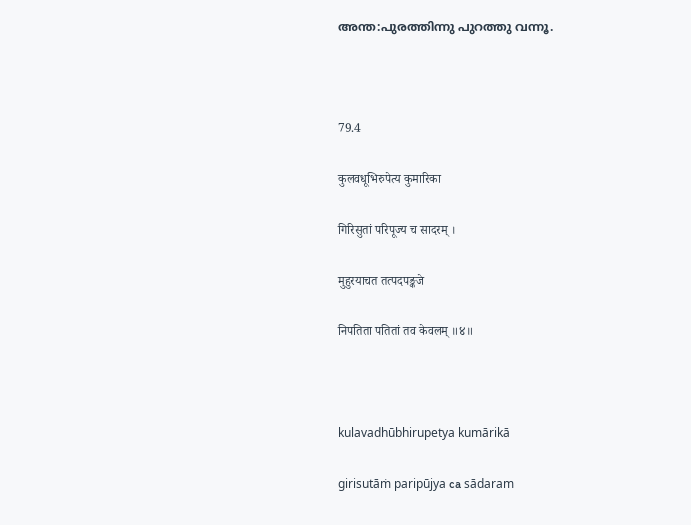അന്ത:പുരത്തിന്നു പുറത്തു വന്നൂ.



79.4

कुलवधूभिरुपेत्य कुमारिका

गिरिसुतां परिपूज्य च सादरम् ।

मुहुरयाचत तत्पदपङ्कजे

निपतिता पतितां तव केवलम् ॥४॥



kulavadhūbhirupetya kumārikā

girisutāṁ paripūjya ca sādaram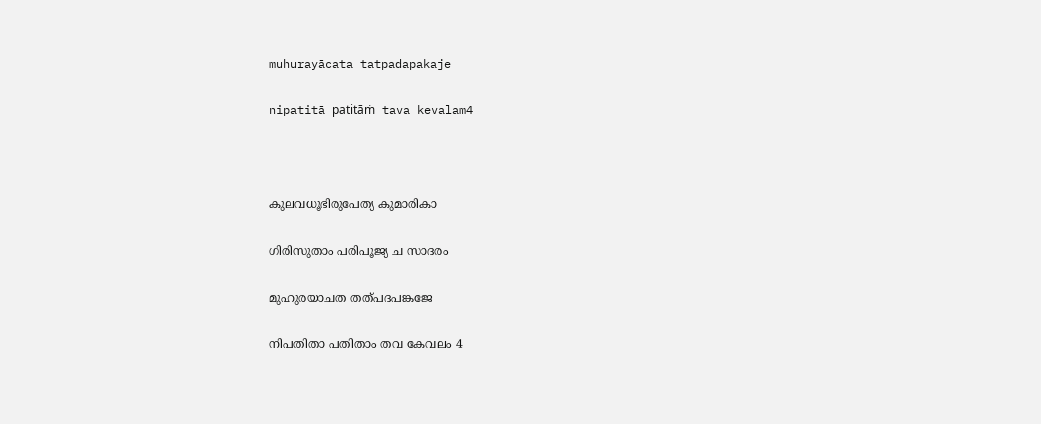muhurayācata tatpadapakaje

nipatitā patitāṁ tava kevalam4



കുലവധൂഭിരുപേത്യ കുമാരികാ

ഗിരിസുതാം പരിപൂജ്യ ച സാദരം

മുഹുരയാചത തത്പദപങ്കജേ

നിപതിതാ പതിതാം തവ കേവലം 4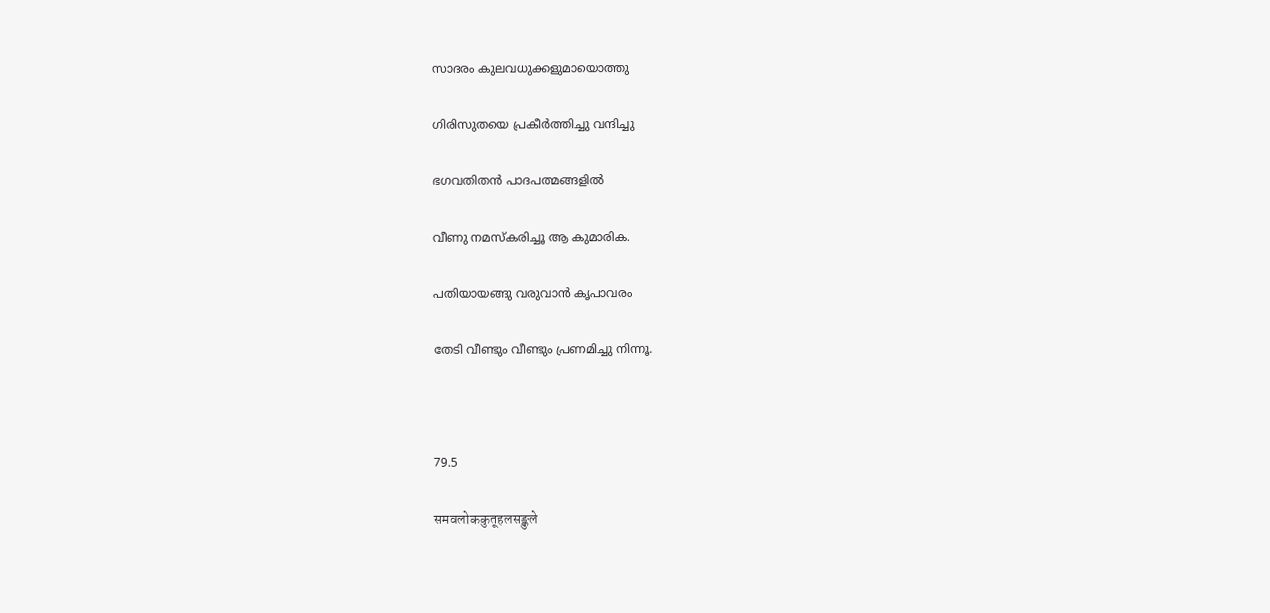സാദരം കുലവധുക്കളുമായൊത്തു

ഗിരിസുതയെ പ്രകീർത്തിച്ചു വന്ദിച്ചു

ഭഗവതിതൻ പാദപത്മങ്ങളിൽ

വീണു നമസ്കരിച്ചൂ ആ കുമാരിക.

പതിയായങ്ങു വരുവാൻ കൃപാവരം

തേടി വീണ്ടും വീണ്ടും പ്രണമിച്ചു നിന്നൂ.



79.5

समवलोककुतूहलसङ्कुले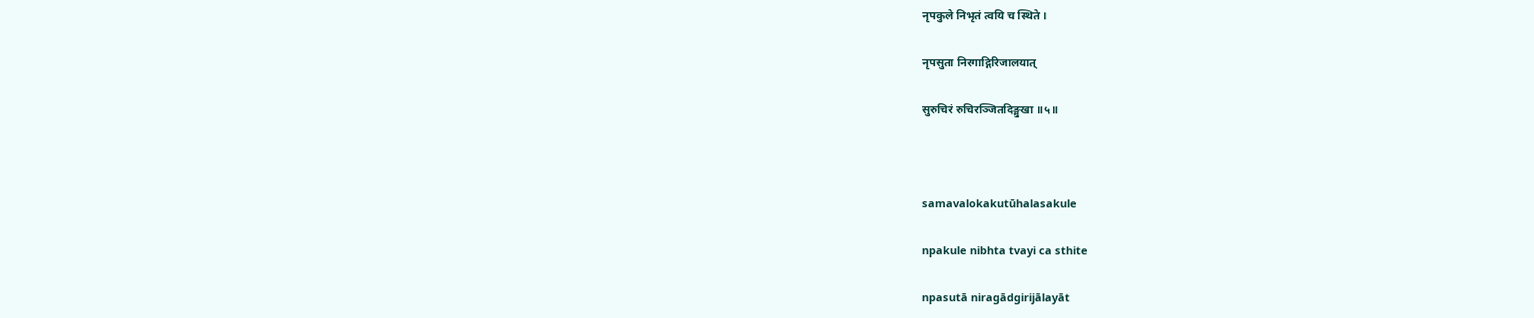नृपकुले निभृतं त्वयि च स्थिते ।

नृपसुता निरगाद्गिरिजालयात्

सुरुचिरं रुचिरञ्जितदिङ्मुखा ॥५॥



samavalokakutūhalasakule

npakule nibhta tvayi ca sthite

npasutā niragādgirijālayāt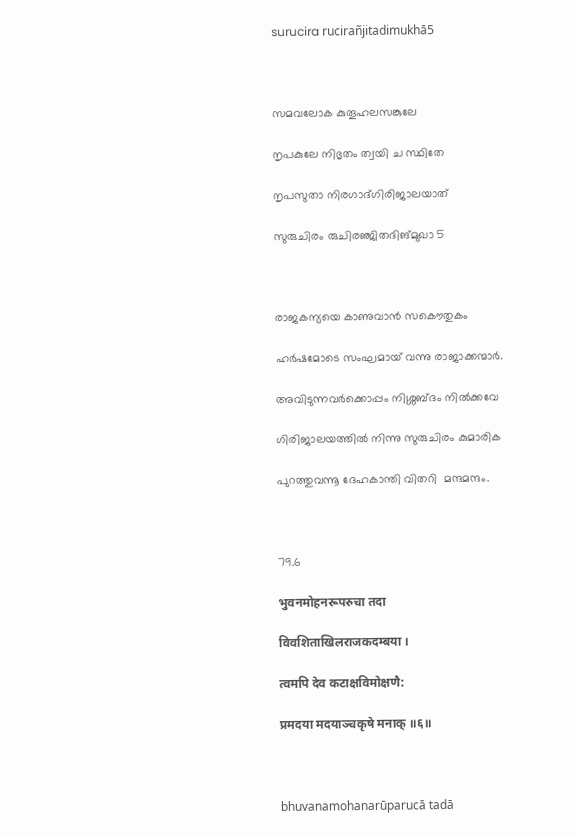surucira rucirañjitadimukhā5



സമവലോക കുതൂഹലസങ്കുലേ

നൃപകുലേ നിഭൃതം ത്വയി ച സ്ഥിതേ

നൃപസുതാ നിരഗാദ്ഗിരിജാലയാത്

സുരുചിരം രുചിരഞ്ജിതദിങ്മുഖാ 5



രാജകന്യയെ കാണുവാൻ സകൌതുകം

ഹർഷമോടെ സംഘമായ് വന്നു രാജാക്കന്മാർ.

അവിടുന്നവർക്കൊപ്പം നിശ്ശബ്ദം നിൽക്കവേ

ഗിരിജാലയത്തിൽ നിന്നു സുരുചിരം കുമാരിക

പുറത്തുവന്നൂ ദേഹകാന്തി വിതറി  മന്ദമന്ദം.



79.6

भुवनमोहनरूपरुचा तदा

विवशिताखिलराजकदम्बया ।

त्वमपि देव कटाक्षविमोक्षणै:

प्रमदया मदयाञ्चकृषे मनाक् ॥६॥



bhuvanamohanarūparucā tadā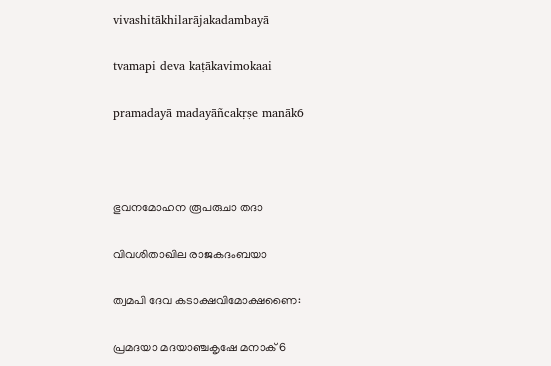vivashitākhilarājakadambayā

tvamapi deva kaṭākavimokaai

pramadayā madayāñcakṛṣe manāk6



ഭുവനമോഹന രൂപരുചാ തദാ

വിവശിതാഖില രാജകദംബയാ

ത്വമപി ദേവ കടാക്ഷവിമോക്ഷണൈ:

പ്രമദയാ മദയാഞ്ചകൃഷേ മനാക് 6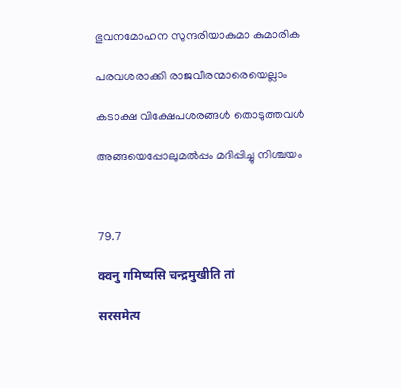ഭുവനമോഹന സുന്ദരിയാകുമാ കുമാരിക

പരവശരാക്കി രാജവീരന്മാരെയെല്ലാം

കടാക്ഷ വിക്ഷേപശരങ്ങൾ തൊടുത്തവൾ

അങ്ങയെപ്പോലുമൽപ്പം മദിപ്പിച്ചു നിശ്ചയം



79.7

क्वनु गमिष्यसि चन्द्रमुखीति तां

सरसमेत्य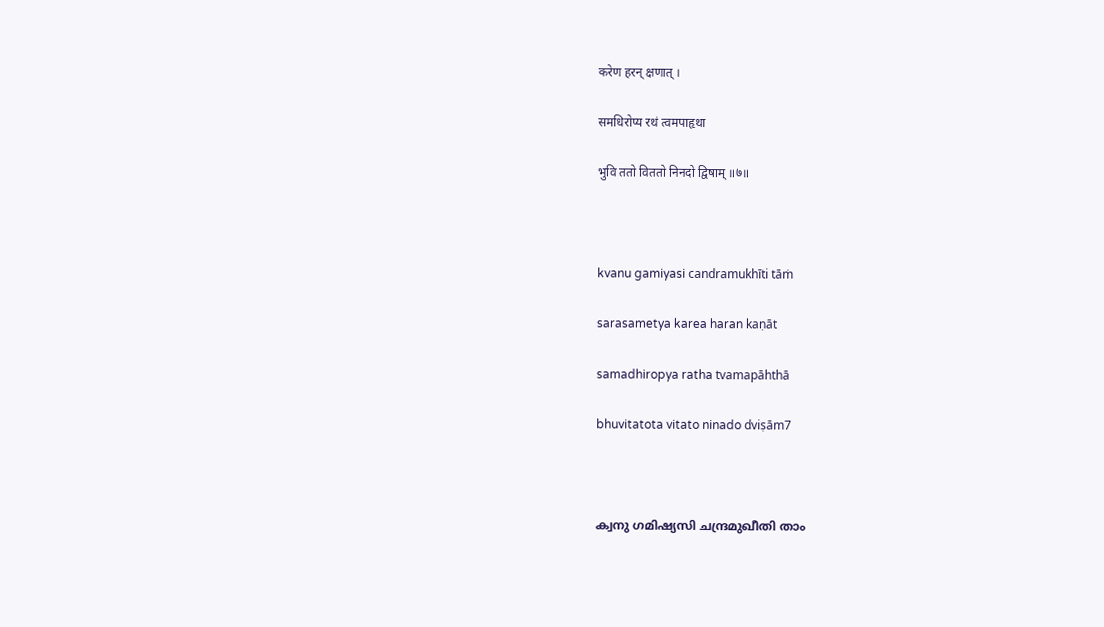करेण हरन् क्षणात् ।

समधिरोप्य रथं त्वमपाहृथा

भुवि ततो विततो निनदो द्विषाम् ॥७॥



kvanu gamiyasi candramukhīti tāṁ

sarasametya karea haran kaṇāt

samadhiropya ratha tvamapāhthā

bhuvitatota vitato ninado dviṣām7



ക്വനു ഗമിഷ്യസി ചന്ദ്രമുഖീതി താം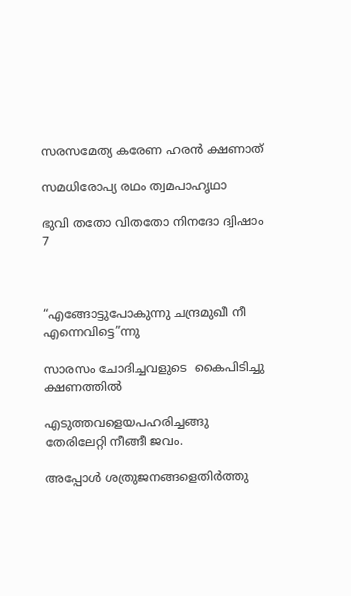സരസമേത്യ കരേണ ഹരൻ ക്ഷണാത്

സമധിരോപ്യ രഥം ത്വമപാഹൃഥാ

ഭുവി തതോ വിതതോ നിനദോ ദ്വിഷാം 7



“എങ്ങോട്ടുപോകുന്നു ചന്ദ്രമുഖീ നീ എന്നെവിട്ടെ”ന്നു

സാരസം ചോദിച്ചവളുടെ  കൈപിടിച്ചു ക്ഷണത്തിൽ

എടുത്തവളെയപഹരിച്ചങ്ങു  തേരിലേറ്റി നീങ്ങീ ജവം.

അപ്പോൾ ശത്രുജനങ്ങളെതിർത്തു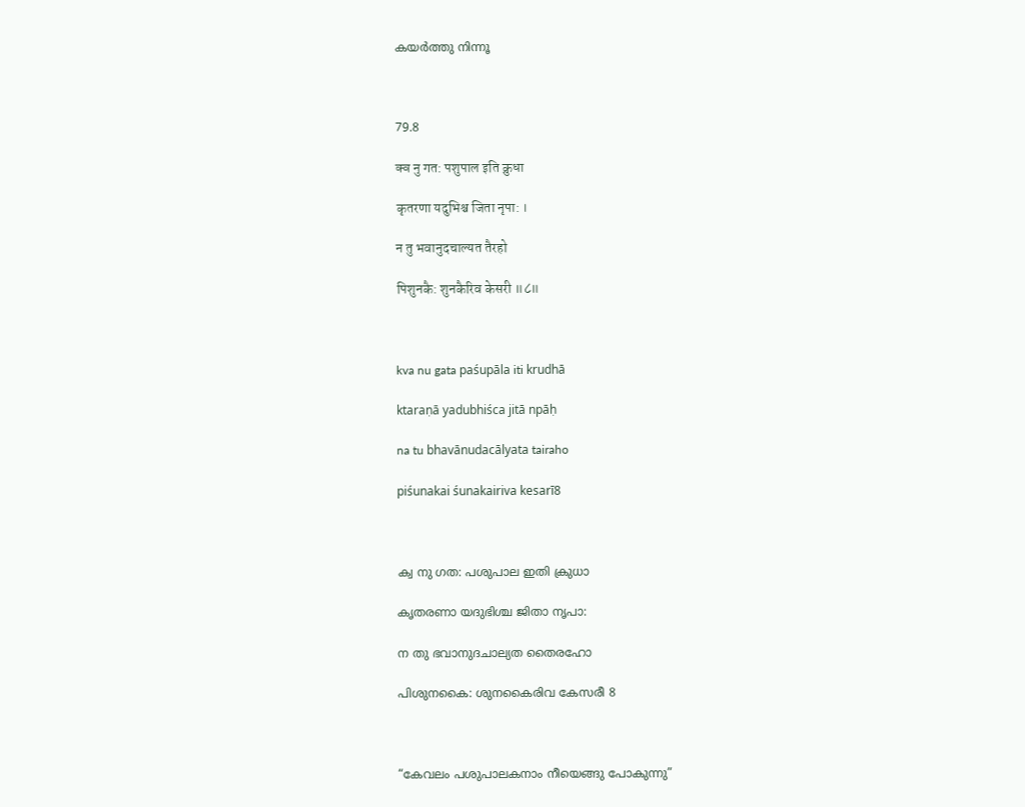കയർത്തു നിന്നൂ



79.8

क्व नु गत: पशुपाल इति क्रुधा

कृतरणा यदुभिश्च जिता नृपा: ।

न तु भवानुदचाल्यत तैरहो

पिशुनकै: शुनकैरिव केसरी ॥८॥



kva nu gata paśupāla iti krudhā

ktaraṇā yadubhiśca jitā npāḥ

na tu bhavānudacālyata tairaho

piśunakai śunakairiva kesarī8



ക്വ നു ഗത: പശുപാല ഇതി ക്രുധാ

കൃതരണാ യദുഭിശ്ച ജിതാ നൃപാ:

ന തു ഭവാനുദചാല്യത തൈരഹോ

പിശുനകൈ: ശുനകൈരിവ കേസരീ 8



“കേവലം പശുപാലകനാം നീയെങ്ങു പോകുന്നു”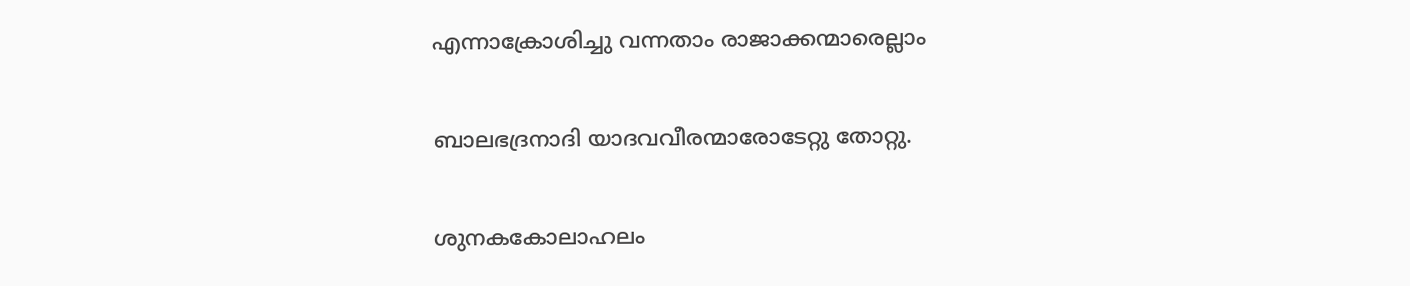എന്നാക്രോശിച്ചു വന്നതാം രാജാക്കന്മാരെല്ലാം

ബാലഭദ്രനാദി യാദവവീരന്മാരോടേറ്റു തോറ്റു.

ശുനകകോലാഹലം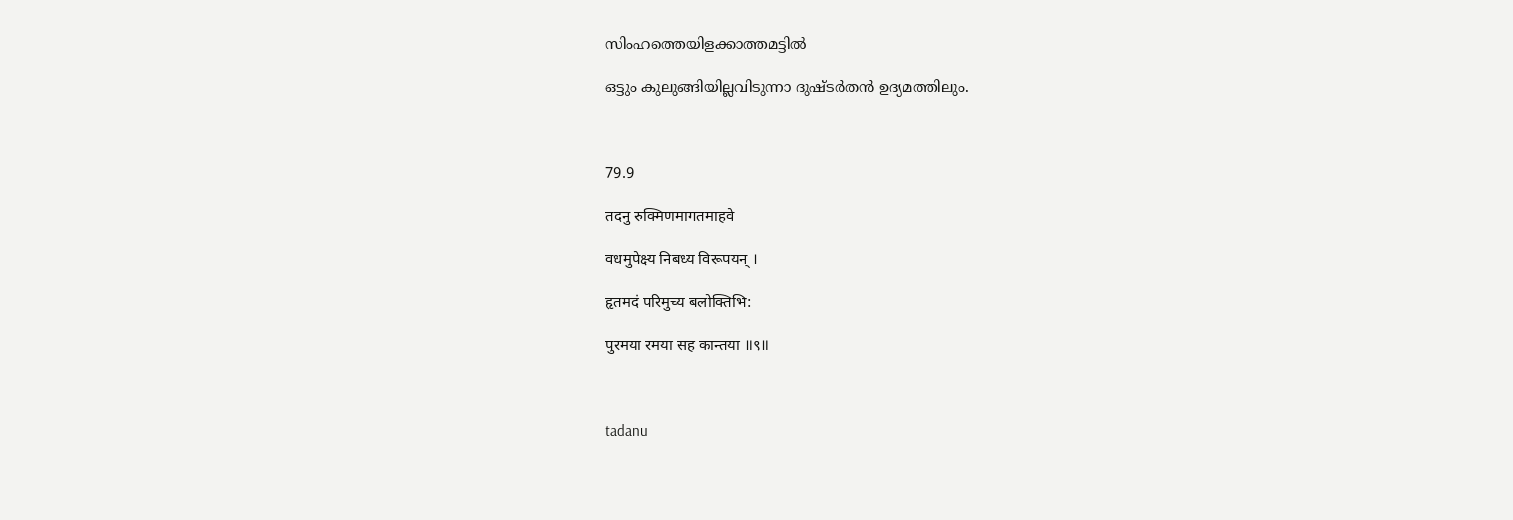സിംഹത്തെയിളക്കാത്തമട്ടിൽ

ഒട്ടും കുലുങ്ങിയില്ലവിടുന്നാ ദുഷ്ടർതൻ ഉദ്യമത്തിലും.



79.9

तदनु रुक्मिणमागतमाहवे

वधमुपेक्ष्य निबध्य विरूपयन् ।

हृतमदं परिमुच्य बलोक्तिभि:

पुरमया रमया सह कान्तया ॥९॥



tadanu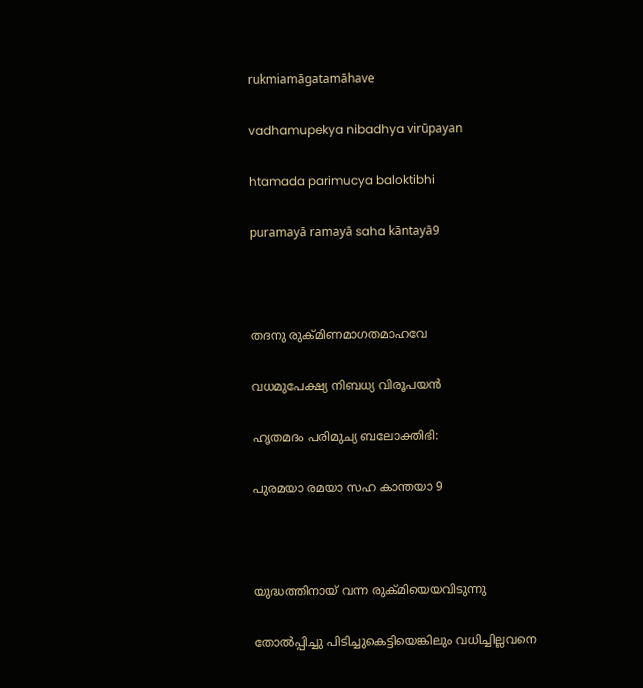rukmiamāgatamāhave

vadhamupekya nibadhya virūpayan

htamada parimucya baloktibhi

puramayā ramayā saha kāntayā9



തദനു രുക്മിണമാഗതമാഹവേ

വധമുപേക്ഷ്യ നിബധ്യ വിരൂപയൻ

ഹൃതമദം പരിമുച്യ ബലോക്തിഭി:

പുരമയാ രമയാ സഹ കാന്തയാ 9



യുദ്ധത്തിനായ് വന്ന രുക്മിയെയവിടുന്നു

തോൽപ്പിച്ചു പിടിച്ചുകെട്ടിയെങ്കിലും വധിച്ചില്ലവനെ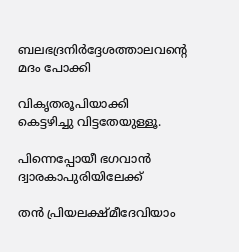ബലഭദ്രനിർദ്ദേശത്താലവന്റെ മദം പോക്കി

വികൃതരൂപിയാക്കി കെട്ടഴിച്ചു വിട്ടതേയുള്ളൂ.

പിന്നെപ്പോയീ ഭഗവാൻ ദ്വാരകാപുരിയിലേക്ക്

തൻ പ്രിയലക്ഷ്മീദേവിയാം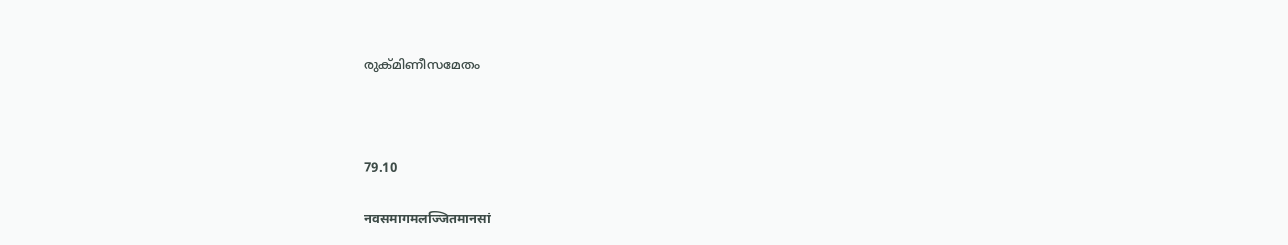രുക്മിണീസമേതം



79.10

नवसमागमलज्जितमानसां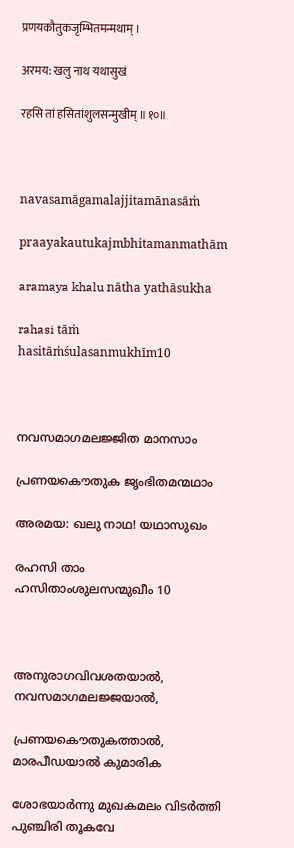प्रणयकौतुकजृम्भितमन्मथाम् ।

अरमय: खलु नाथ यथासुखं

रहसि तां हसितांशुलसन्मुखीम् ॥१०॥



navasamāgamalajjitamānasāṁ

praayakautukajmbhitamanmathām

aramaya khalu nātha yathāsukha

rahasi tāṁ hasitāṁśulasanmukhīm10



നവസമാഗമലജ്ജിത മാനസാം

പ്രണയകൌതുക ജൃംഭിതമന്മഥാം

അരമയ: ഖലു നാഥ! യഥാസുഖം

രഹസി താം ഹസിതാംശുലസന്മുഖീം 10



അനുരാഗവിവശതയാൽ, നവസമാഗമലജ്ജയാൽ,

പ്രണയകൌതുകത്താൽ, മാരപീഡയാൽ കുമാരിക

ശോഭയാർന്നു മുഖകമലം വിടർത്തി പുഞ്ചിരി തൂകവേ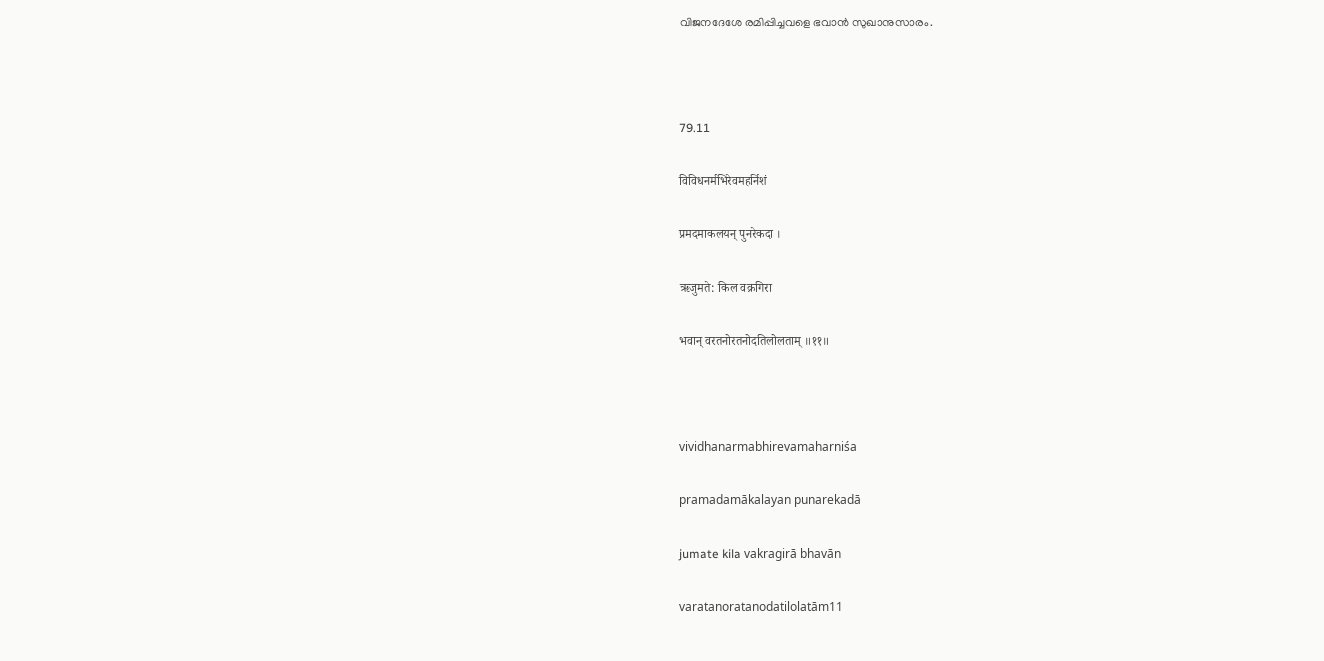വിജനദേശേ രമിപ്പിച്ചവളെ ഭവാൻ സുഖാനുസാരം.



79.11

विविधनर्मभिरेवमहर्निशं

प्रमदमाकलयन् पुनरेकदा ।

ऋजुमते: किल वक्रगिरा

भवान् वरतनोरतनोदतिलोलताम् ॥११॥



vividhanarmabhirevamaharniśa

pramadamākalayan punarekadā

jumate kila vakragirā bhavān

varatanoratanodatilolatām11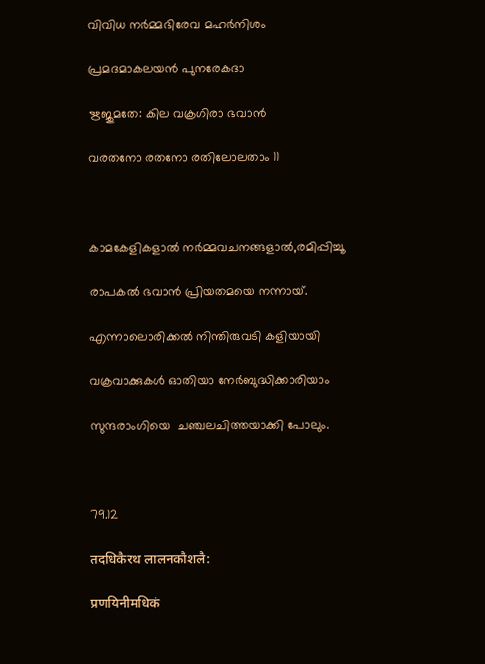വിവിധ നര്‍മ്മഭിരേവ മഹര്‍നിശം

പ്രമദമാകലയന്‍ പുനരേകദാ

ഋജുമതേ: കില വക്രഗിരാ ഭവാന്‍

വരതനോ രതനോ രതിലോലതാം 11



കാമകേളികളാൽ നർമ്മവചനങ്ങളാൽ,രമിപ്പിച്ചൂ

രാപകൽ ഭവാൻ പ്രിയതമയെ നന്നായ്.

എന്നാലൊരിക്കൽ നിന്തിരുവടി കളിയായി

വക്രവാക്കുകൾ ഓതിയാ നേർബുദ്ധിക്കാരിയാം

സുന്ദരാംഗിയെ  ചഞ്ചലചിത്തയാക്കി പോലും.



79.12

तदधिकैरथ लालनकौशलै:

प्रणयिनीमधिकं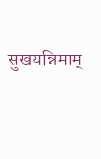सुखयन्निमाम्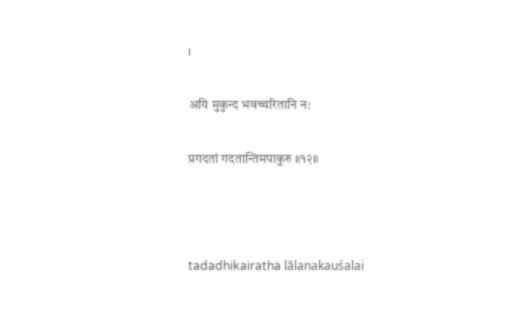।

अयि मुकुन्द भवच्चरितानि न:

प्रगदतां गदतान्तिमपाकुरु ॥१२॥



tadadhikairatha lālanakauśalai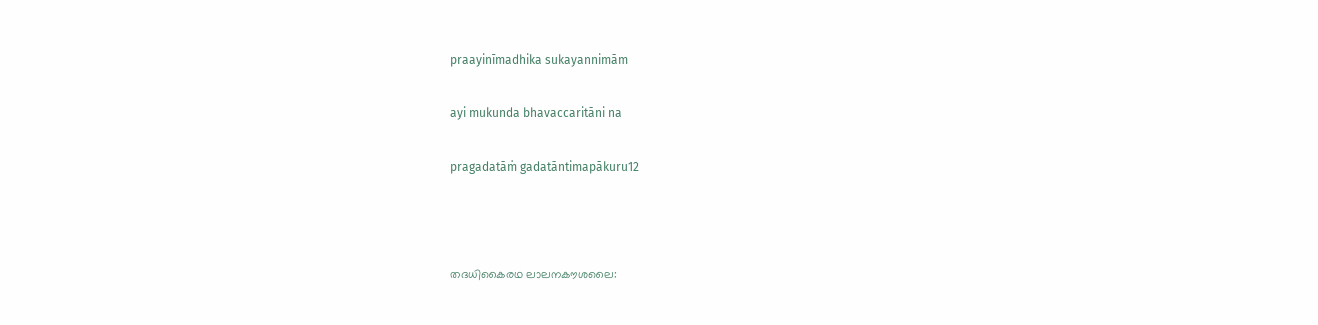praayinīmadhika sukayannimām

ayi mukunda bhavaccaritāni na

pragadatāṁ gadatāntimapākuru12



തദധികൈരഥ ലാലനകൗശലൈ: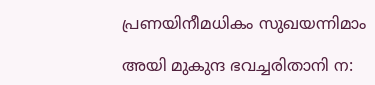പ്രണയിനീമധികം സുഖയന്നിമാം

അയി മുകുന്ദ ഭവച്ചരിതാനി ന: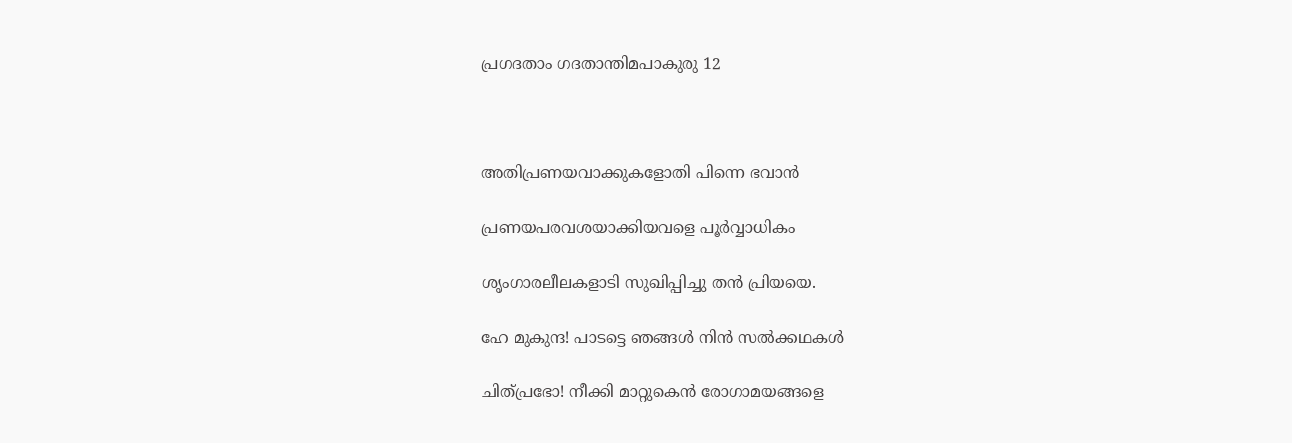പ്രഗദതാം ഗദതാന്തിമപാകുരു 12



അതിപ്രണയവാക്കുകളോതി പിന്നെ ഭവാൻ

പ്രണയപരവശയാക്കിയവളെ പൂർവ്വാധികം

ശൃംഗാരലീലകളാടി സുഖിപ്പിച്ചു തൻ പ്രിയയെ.

ഹേ മുകുന്ദ! പാടട്ടെ ഞങ്ങൾ നിൻ സൽക്കഥകൾ

ചിത്പ്രഭോ! നീക്കി മാറ്റുകെൻ രോഗാമയങ്ങളെ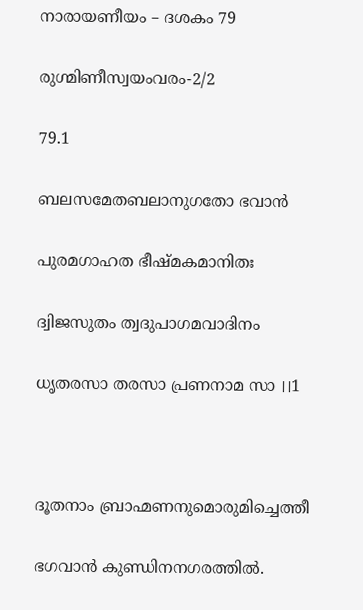നാരായണീയം – ദശകം 79

രുഗ്മിണീസ്വയംവരം-2/2

79.1

ബലസമേതബലാനുഗതോ ഭവാൻ

പുരമഗാഹത ഭീഷ്മകമാനിതഃ

ദ്വിജസുതം ത്വദുപാഗമവാദിനം

ധൃതരസാ തരസാ പ്രണനാമ സാ ।।1



ദൂതനാം ബ്രാഹ്മണനുമൊരുമിച്ചെത്തീ

ഭഗവാൻ കുണ്ഡിനനഗരത്തിൽ.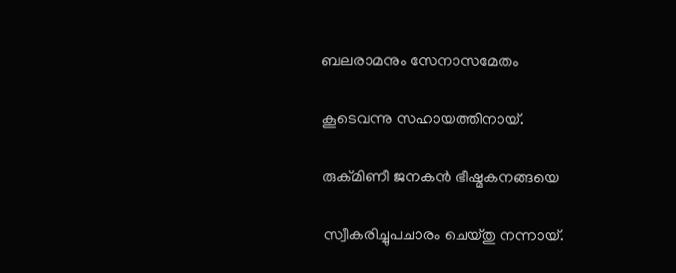ബലരാമനും സേനാസമേതം

കൂടെവന്നു സഹായത്തിനായ്.

രുക്മിണീ ജനകൻ ഭീഷ്മകനങ്ങയെ

സ്വീകരിച്ചുപചാരം ചെയ്തു നന്നായ്.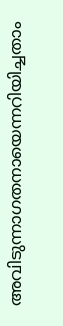അവിടുന്നാഗതനായെന്നറിയിച്ചതാം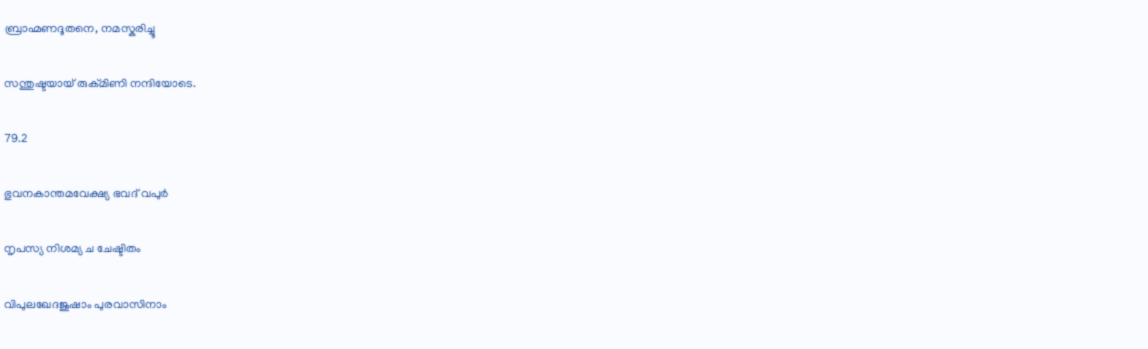ബ്രാഹ്മണദൂതനെ, നമസ്കരിച്ചൂ

സന്തുഷ്ടയായ് രുക്മിണി നന്ദിയോടെ.

79.2

ഭുവനകാന്തമവേക്ഷ്യ ഭവദ് വപുർ

നൃപസ്യ നിശമ്യ ച ചേഷ്ടിതം

വിപുലഖേദജുഷാം പുരവാസിനാം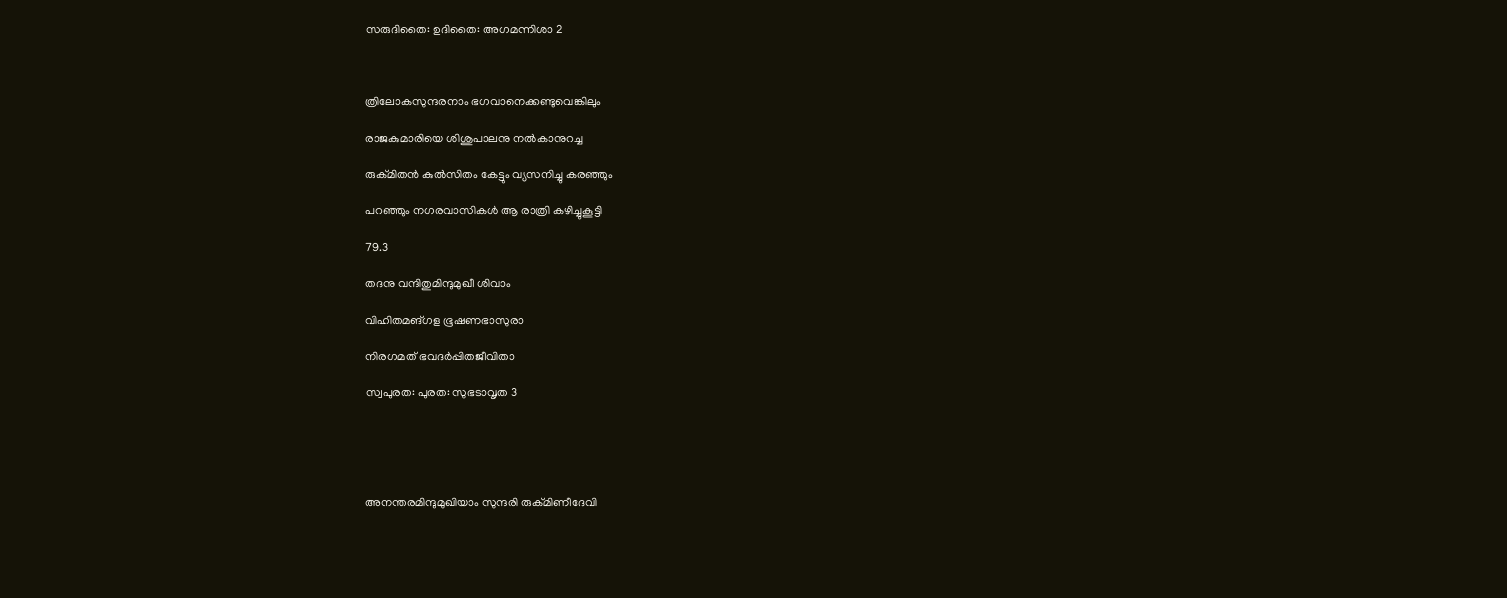സരുദിതൈ: ഉദിതൈ: അഗമന്നിശാ 2



ത്രിലോകസുന്ദരനാം ഭഗവാനെക്കണ്ടുവെങ്കിലും

രാജകുമാരിയെ ശിശുപാലനു നൽകാനുറച്ച

രുക്മിതൻ കുൽസിതം കേട്ടും വ്യസനിച്ചു കരഞ്ഞും

പറഞ്ഞും നഗരവാസികൾ ആ രാത്രി കഴിച്ചുകൂട്ടി

79.3

തദനു വന്ദിതുമിന്ദുമുഖീ ശിവാം

വിഹിതമങ്ഗള ഭൂഷണഭാസുരാ

നിരഗമത് ഭവദർപ്പിതജീവിതാ

സ്വപുരത: പുരത: സുഭടാവൃത 3





അനന്തരമിന്ദുമുഖിയാം സുന്ദരി രുക്മിണീദേവി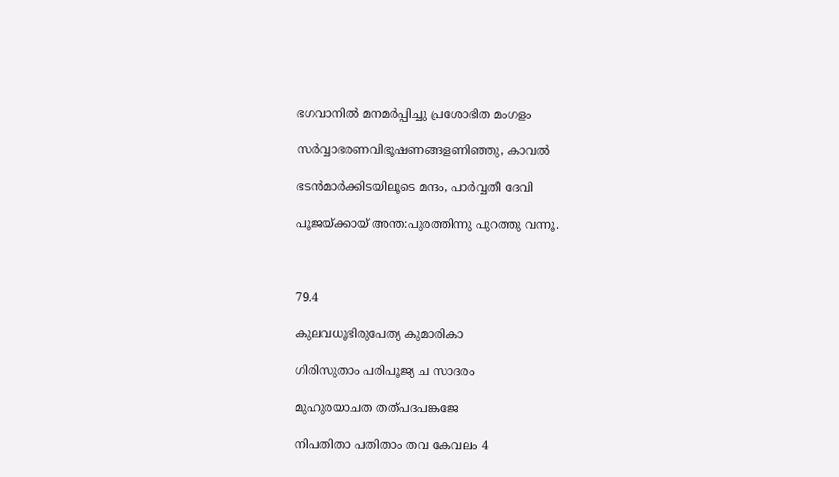ഭഗവാനിൽ മനമർപ്പിച്ചു പ്രശോഭിത മംഗളം

സർവ്വാഭരണവിഭൂഷണങ്ങളണിഞ്ഞു, കാവൽ

ഭടൻമാർക്കിടയിലൂടെ മന്ദം, പാർവ്വതീ ദേവി

പൂജയ്ക്കായ് അന്ത:പുരത്തിന്നു പുറത്തു വന്നൂ.



79.4

കുലവധൂഭിരുപേത്യ കുമാരികാ

ഗിരിസുതാം പരിപൂജ്യ ച സാദരം

മുഹുരയാചത തത്പദപങ്കജേ

നിപതിതാ പതിതാം തവ കേവലം 4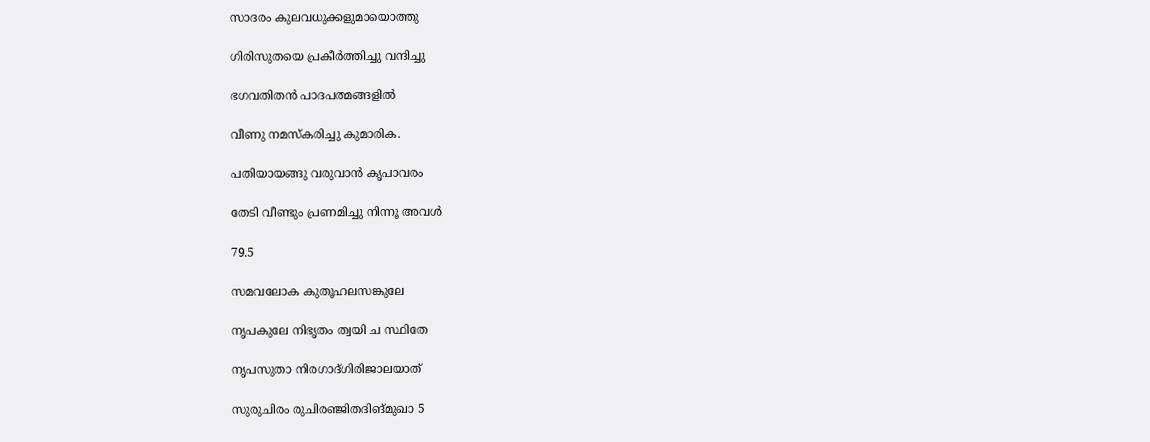സാദരം കുലവധുക്കളുമായൊത്തു

ഗിരിസുതയെ പ്രകീർത്തിച്ചു വന്ദിച്ചു

ഭഗവതിതൻ പാദപത്മങ്ങളിൽ

വീണു നമസ്കരിച്ചു കുമാരിക.

പതിയായങ്ങു വരുവാൻ കൃപാവരം

തേടി വീണ്ടും പ്രണമിച്ചു നിന്നൂ അവൾ

79.5

സമവലോക കുതൂഹലസങ്കുലേ

നൃപകുലേ നിഭൃതം ത്വയി ച സ്ഥിതേ

നൃപസുതാ നിരഗാദ്ഗിരിജാലയാത്

സുരുചിരം രുചിരഞ്ജിതദിങ്മുഖാ 5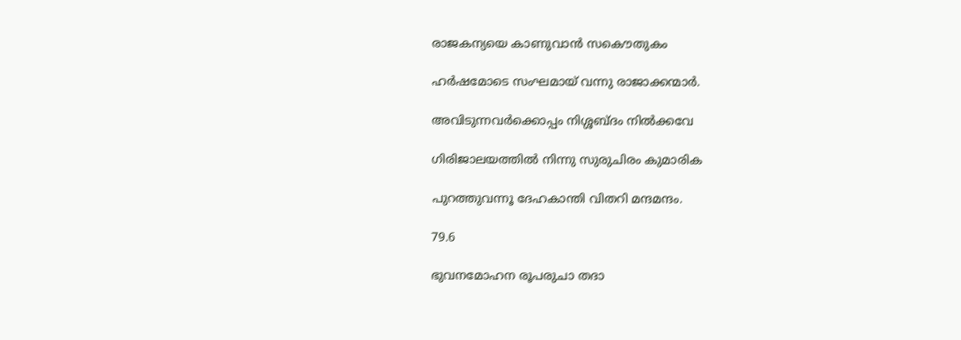രാജകന്യയെ കാണുവാൻ സകൌതുകം

ഹർഷമോടെ സംഘമായ് വന്നു രാജാക്കന്മാർ.

അവിടുന്നവർക്കൊപ്പം നിശ്ശബ്ദം നിൽക്കവേ

ഗിരിജാലയത്തിൽ നിന്നു സുരുചിരം കുമാരിക

പുറത്തുവന്നൂ ദേഹകാന്തി വിതറി മന്ദമന്ദം.

79.6

ഭുവനമോഹന രൂപരുചാ തദാ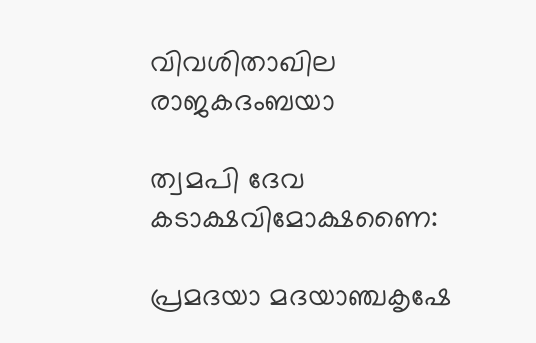വിവശിതാഖില രാജകദംബയാ

ത്വമപി ദേവ കടാക്ഷവിമോക്ഷണൈ:

പ്രമദയാ മദയാഞ്ചകൃഷേ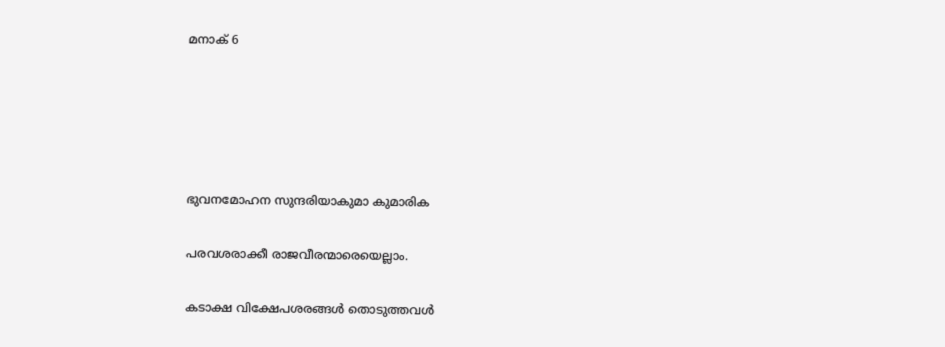മനാക് 6





ഭുവനമോഹന സുന്ദരിയാകുമാ കുമാരിക

പരവശരാക്കീ രാജവീരന്മാരെയെല്ലാം.

കടാക്ഷ വിക്ഷേപശരങ്ങൾ തൊടുത്തവൾ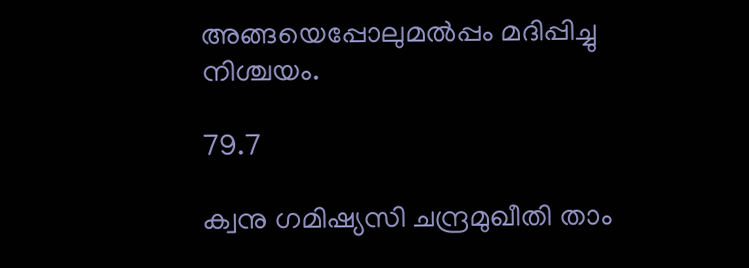അങ്ങയെപ്പോലുമൽപ്പം മദിപ്പിച്ചു നിശ്ചയം.

79.7

ക്വനു ഗമിഷ്യസി ചന്ദ്രമുഖീതി താം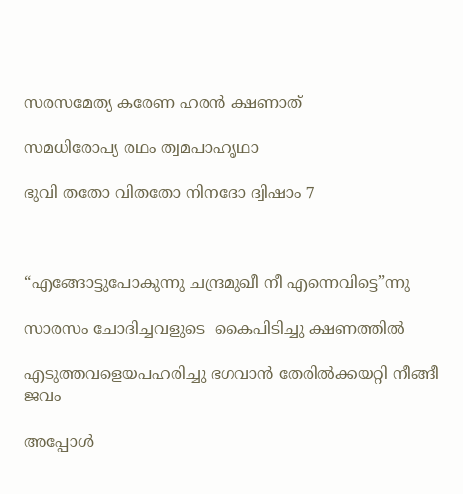സരസമേത്യ കരേണ ഹരൻ ക്ഷണാത്

സമധിരോപ്യ രഥം ത്വമപാഹൃഥാ

ഭുവി തതോ വിതതോ നിനദോ ദ്വിഷാം 7



“എങ്ങോട്ടുപോകുന്നു ചന്ദ്രമുഖീ നീ എന്നെവിട്ടെ”ന്നു

സാരസം ചോദിച്ചവളുടെ  കൈപിടിച്ചു ക്ഷണത്തിൽ

എടുത്തവളെയപഹരിച്ചു ഭഗവാൻ തേരിൽക്കയറ്റി നീങ്ങീ ജവം

അപ്പോൾ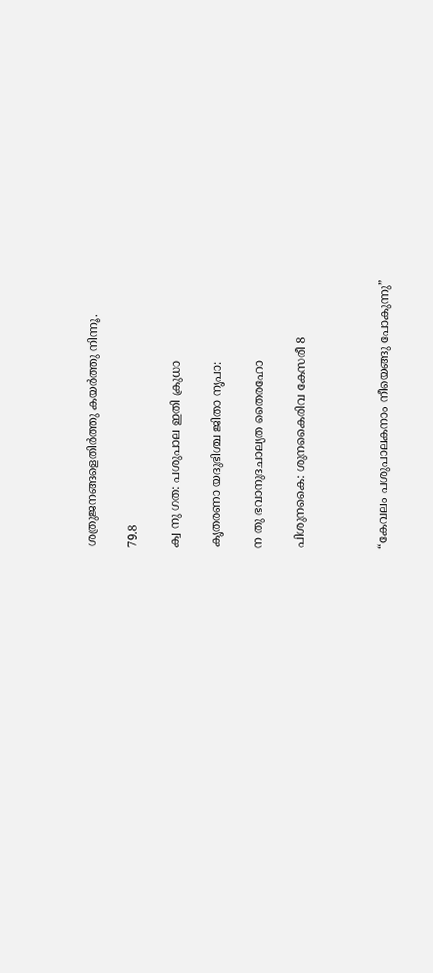ശത്രുജനങ്ങളെതിർത്തു കയർത്തു നിന്നൂ.

79.8

ക്വ നു ഗത: പശുപാല ഇതി ക്രുധാ

കൃതരണാ യദുഭിശ്ച ജിതാ നൃപാ:

ന തു ഭവാനുദചാല്യത തൈരഹോ

പിശുനകൈ: ശുനകൈരിവ കേസരീ 8



“കേവലം പശുപാലകനാം നീയെങ്ങു പോകുന്നു”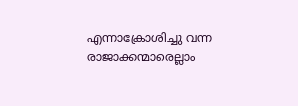എന്നാക്രോശിച്ചു വന്ന രാജാക്കന്മാരെല്ലാം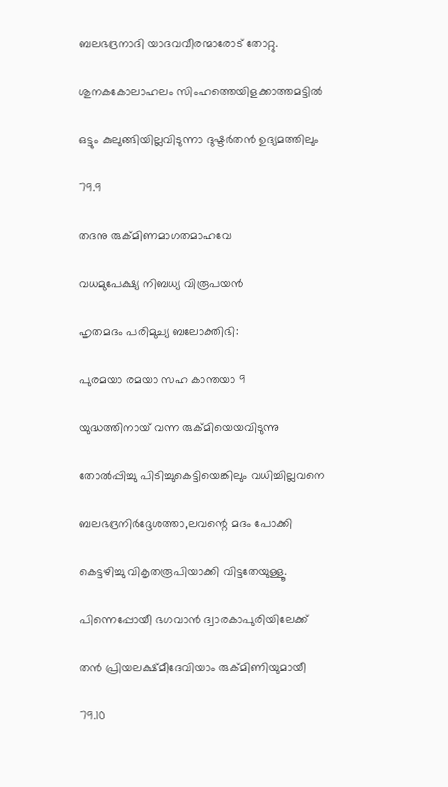ബലഭദ്രനാദി യാദവവീരന്മാരോട് തോറ്റു.

ശുനകകോലാഹലം സിംഹത്തെയിളക്കാത്തമട്ടിൽ

ഒട്ടും കുലുങ്ങിയില്ലവിടുന്നാ ദുഷ്ടർതൻ ഉദ്യമത്തിലും

79.9

തദനു രുക്മിണമാഗതമാഹവേ

വധമുപേക്ഷ്യ നിബധ്യ വിരൂപയൻ

ഹൃതമദം പരിമുച്യ ബലോക്തിഭി:

പുരമയാ രമയാ സഹ കാന്തയാ 9

യുദ്ധത്തിനായ് വന്ന രുക്മിയെയവിടുന്നു

തോൽപ്പിച്ചു പിടിച്ചുകെട്ടിയെങ്കിലും വധിച്ചില്ലവനെ

ബലഭദ്രനിർദ്ദേശത്താ,ലവന്റെ മദം പോക്കി

കെട്ടഴിച്ചു വികൃതരൂപിയാക്കി വിട്ടതേയുള്ളൂ.

പിന്നെപ്പോയീ ഭഗവാൻ ദ്വാരകാപുരിയിലേക്ക്

തൻ പ്രിയലക്ഷ്മീദേവിയാം രുക്മിണിയുമായീ

79.10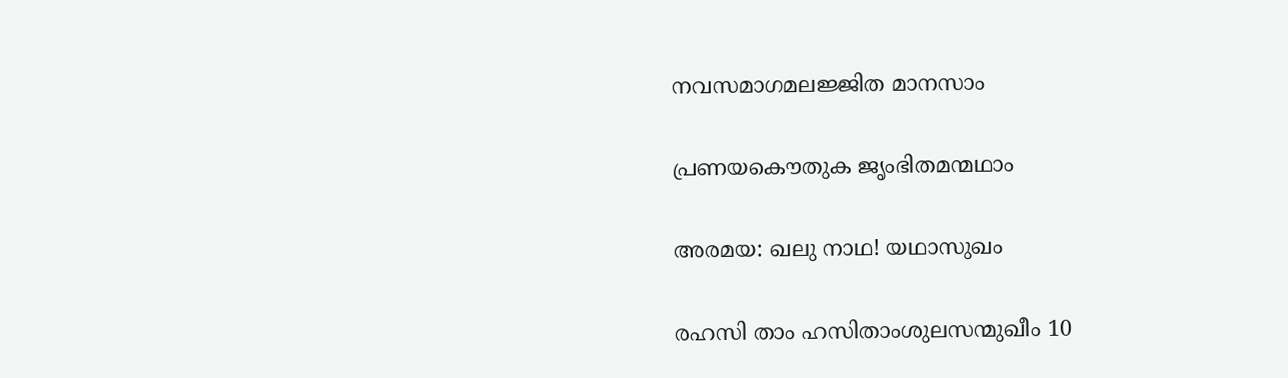നവസമാഗമലജ്ജിത മാനസാം

പ്രണയകൌതുക ജൃംഭിതമന്മഥാം

അരമയ: ഖലു നാഥ! യഥാസുഖം

രഹസി താം ഹസിതാംശുലസന്മുഖീം 10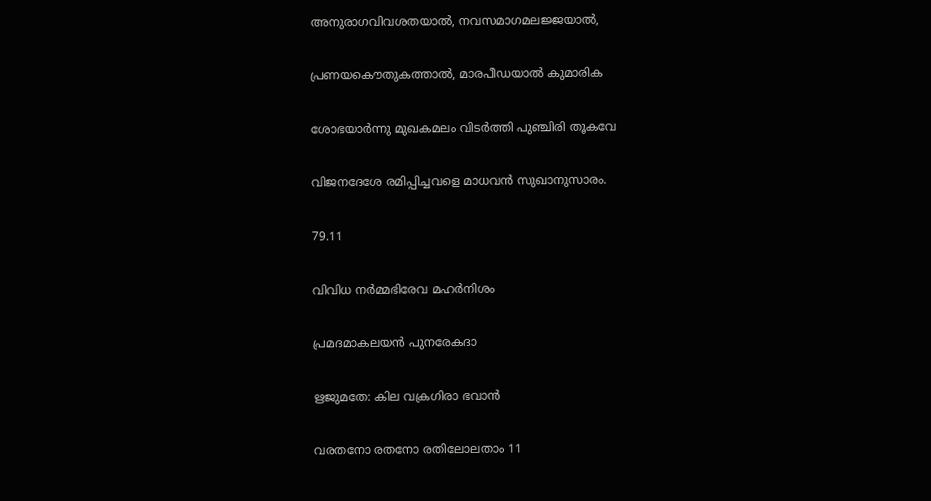അനുരാഗവിവശതയാൽ, നവസമാഗമലജ്ജയാൽ,

പ്രണയകൌതുകത്താൽ, മാരപീഡയാൽ കുമാരിക

ശോഭയാർന്നു മുഖകമലം വിടർത്തി പുഞ്ചിരി തൂകവേ

വിജനദേശേ രമിപ്പിച്ചവളെ മാധവൻ സുഖാനുസാരം.

79.11

വിവിധ നര്‍മ്മഭിരേവ മഹര്‍നിശം

പ്രമദമാകലയന്‍ പുനരേകദാ

ഋജുമതേ: കില വക്രഗിരാ ഭവാന്‍

വരതനോ രതനോ രതിലോലതാം 11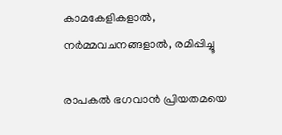കാമകേളികളാൽ, നർമ്മവചനങ്ങളാൽ, രമിപ്പിച്ചൂ

രാപകൽ ഭഗവാൻ പ്രിയതമയെ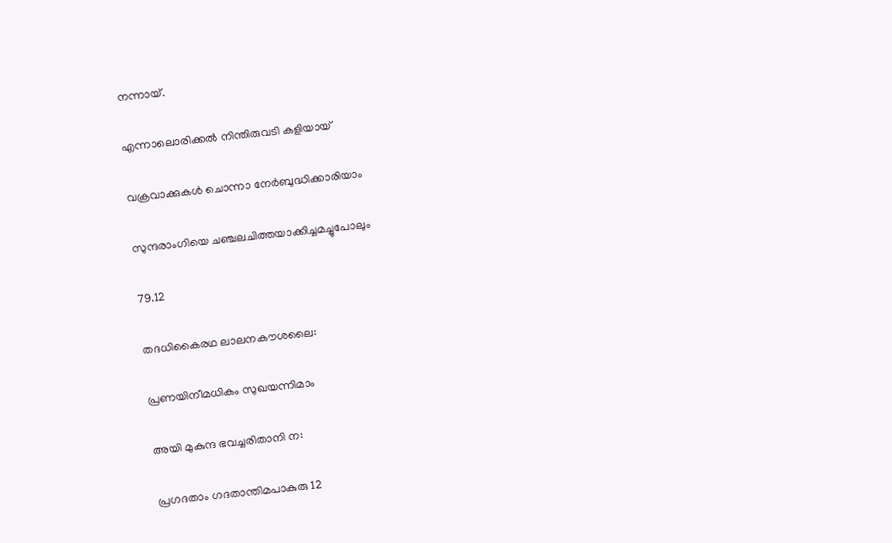നന്നായ്.

എന്നാലൊരിക്കൽ നിന്തിരുവടി കളിയായ്

വക്രവാക്കുകൾ ചൊന്നാ നേർബുദ്ധിക്കാരിയാം

സുന്ദരാംഗിയെ ചഞ്ചലചിത്തയാക്കിച്ചമച്ചുപോലും

79.12

തദധികൈരഥ ലാലനകൗശലൈ:

പ്രണയിനീമധികം സുഖയന്നിമാം

അയി മുകുന്ദ ഭവച്ചരിതാനി ന:

പ്രഗദതാം ഗദതാന്തിമപാകുരു 12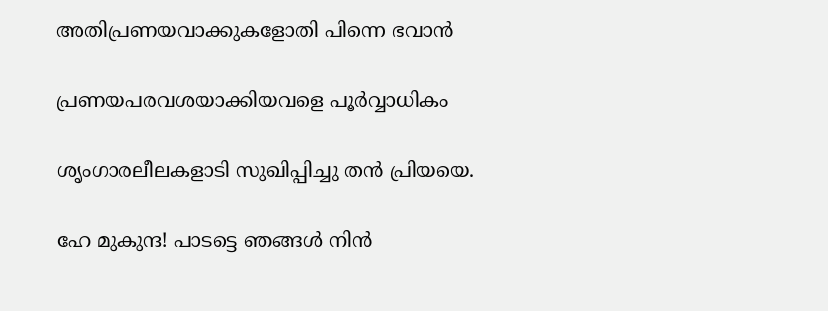അതിപ്രണയവാക്കുകളോതി പിന്നെ ഭവാൻ

പ്രണയപരവശയാക്കിയവളെ പൂർവ്വാധികം

ശൃംഗാരലീലകളാടി സുഖിപ്പിച്ചു തൻ പ്രിയയെ.

ഹേ മുകുന്ദ! പാടട്ടെ ഞങ്ങൾ നിൻ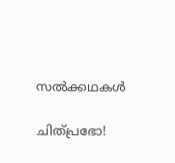സൽക്കഥകൾ

ചിത്പ്രഭോ!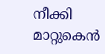നീക്കി മാറ്റുകെൻ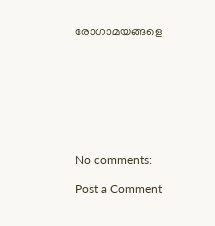രോഗാമയങ്ങളെ








No comments:

Post a Comment